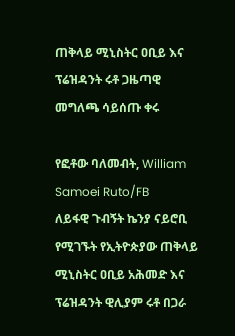ጠቅላይ ሚኒስትር ዐቢይ እና ፕሬዝዳንት ሩቶ ጋዜጣዊ መግለጫ ሳይሰጡ ቀሩ

የፎቶው ባለመብት, William Samoei Ruto/FB
ለይፋዊ ጉብኝት ኬንያ ናይሮቢ የሚገኙት የኢትዮጵያው ጠቅላይ ሚኒስትር ዐቢይ አሕመድ እና ፕሬዝዳንት ዊሊያም ሩቶ በጋራ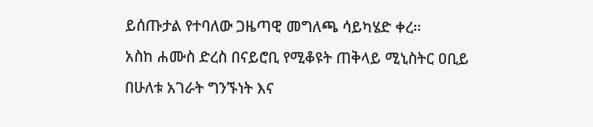ይሰጡታል የተባለው ጋዜጣዊ መግለጫ ሳይካሄድ ቀረ።
አስከ ሐሙስ ድረስ በናይሮቢ የሚቆዩት ጠቅላይ ሚኒስትር ዐቢይ በሁለቱ አገራት ግንኙነት እና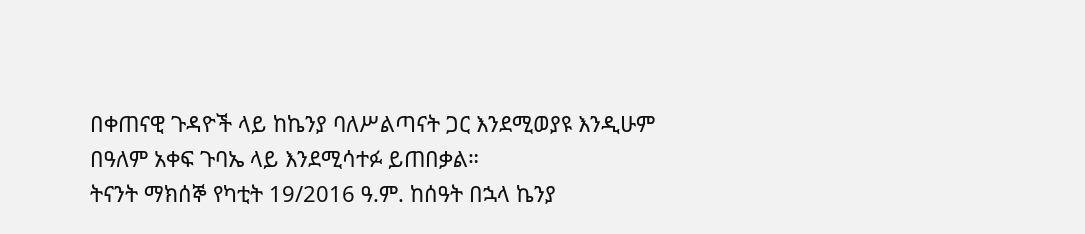በቀጠናዊ ጉዳዮች ላይ ከኬንያ ባለሥልጣናት ጋር እንደሚወያዩ እንዲሁም በዓለም አቀፍ ጉባኤ ላይ እንደሚሳተፉ ይጠበቃል።
ትናንት ማክሰኞ የካቲት 19/2016 ዓ.ም. ከሰዓት በኋላ ኬንያ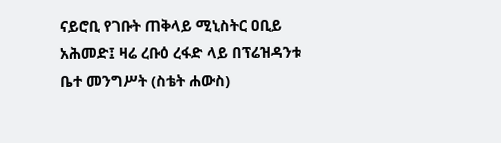ናይሮቢ የገቡት ጠቅላይ ሚኒስትር ዐቢይ አሕመድ፤ ዛሬ ረቡዕ ረፋድ ላይ በፕሬዝዳንቱ ቤተ መንግሥት (ስቴት ሐውስ)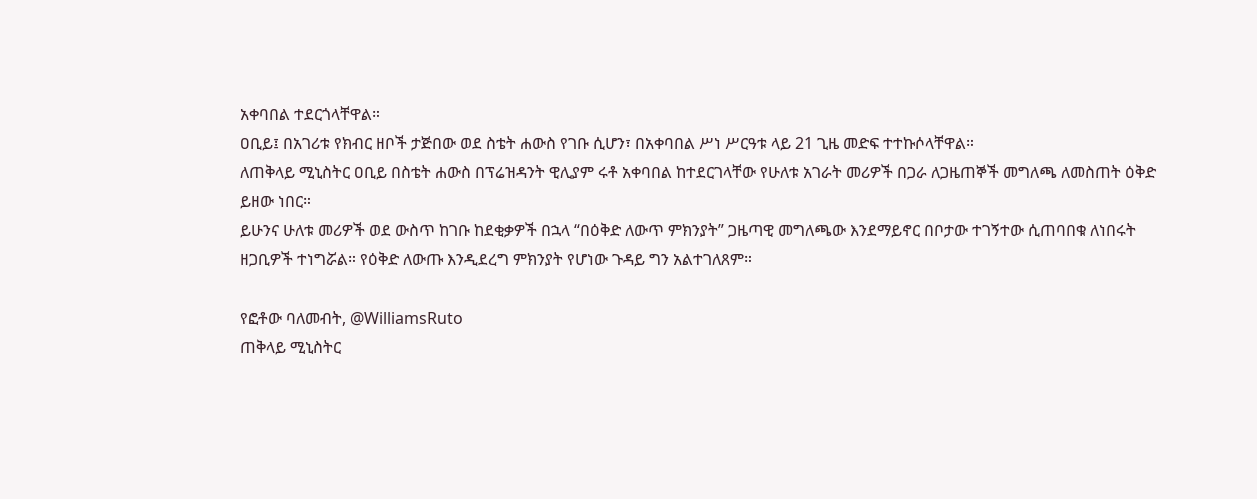አቀባበል ተደርጎላቸዋል።
ዐቢይ፤ በአገሪቱ የክብር ዘቦች ታጅበው ወደ ስቴት ሐውስ የገቡ ሲሆን፣ በአቀባበል ሥነ ሥርዓቱ ላይ 21 ጊዜ መድፍ ተተኩሶላቸዋል።
ለጠቅላይ ሚኒስትር ዐቢይ በስቴት ሐውስ በፕሬዝዳንት ዊሊያም ሩቶ አቀባበል ከተደርገላቸው የሁለቱ አገራት መሪዎች በጋራ ለጋዜጠኞች መግለጫ ለመስጠት ዕቅድ ይዘው ነበር።
ይሁንና ሁለቱ መሪዎች ወደ ውስጥ ከገቡ ከደቂቃዎች በኋላ “በዕቅድ ለውጥ ምክንያት” ጋዜጣዊ መግለጫው እንደማይኖር በቦታው ተገኝተው ሲጠባበቁ ለነበሩት ዘጋቢዎች ተነግሯል። የዕቅድ ለውጡ እንዲደረግ ምክንያት የሆነው ጉዳይ ግን አልተገለጸም።

የፎቶው ባለመብት, @WilliamsRuto
ጠቅላይ ሚኒስትር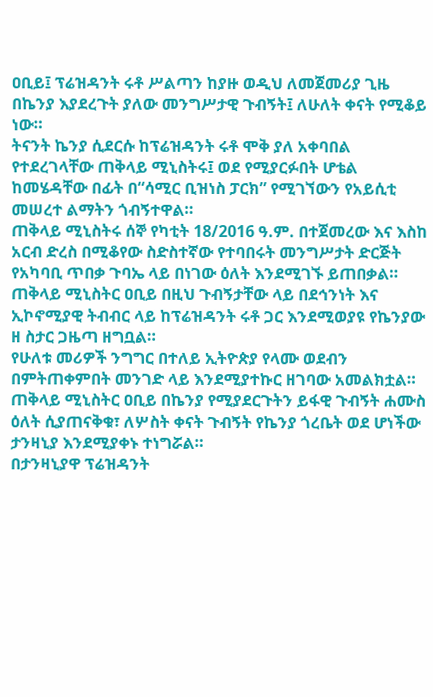ዐቢይ፤ ፕሬዝዳንት ሩቶ ሥልጣን ከያዙ ወዲህ ለመጀመሪያ ጊዜ በኬንያ እያደረጉት ያለው መንግሥታዊ ጉብኝት፤ ለሁለት ቀናት የሚቆይ ነው።
ትናንት ኬንያ ሲደርሱ ከፕሬዝዳንት ሩቶ ሞቅ ያለ አቀባበል የተደረገላቸው ጠቅላይ ሚኒስትሩ፤ ወደ የሚያርፉበት ሆቴል ከመሄዳቸው በፊት በ“ሳሚር ቢዝነስ ፓርክ” የሚገኘውን የአይሲቲ መሠረተ ልማትን ጎብኝተዋል።
ጠቅላይ ሚኒስትሩ ሰኞ የካቲት 18/2016 ዓ.ም. በተጀመረው እና እስከ አርብ ድረስ በሚቆየው ስድስተኛው የተባበሩት መንግሥታት ድርጅት የአካባቢ ጥበቃ ጉባኤ ላይ በነገው ዕለት እንደሚገኙ ይጠበቃል።
ጠቅላይ ሚኒስትር ዐቢይ በዚህ ጉብኝታቸው ላይ በደኅንነት እና ኢኮኖሚያዊ ትብብር ላይ ከፕሬዝዳንት ሩቶ ጋር እንደሚወያዩ የኬንያው ዘ ስታር ጋዜጣ ዘግቧል።
የሁለቱ መሪዎች ንግግር በተለይ ኢትዮጵያ የላሙ ወደብን በምትጠቀምበት መንገድ ላይ እንደሚያተኩር ዘገባው አመልክቷል።
ጠቅላይ ሚኒስትር ዐቢይ በኬንያ የሚያደርጉትን ይፋዊ ጉብኝት ሐሙስ ዕለት ሲያጠናቅቁ፣ ለሦስት ቀናት ጉብኝት የኬንያ ጎረቤት ወደ ሆነችው ታንዛኒያ እንደሚያቀኑ ተነግሯል።
በታንዛኒያዋ ፕሬዝዳንት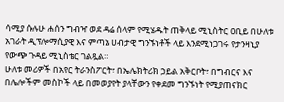ሳሚያ ሱሉሁ ሐሰን ግብዣ ወደ ዳሬ ሰላም የሚሄዱት ጠቅላይ ሚኒስትር ዐቢይ በሁለቱ አገራት ዲፕሎማሲያዊ እና ምጣኔ ሀብታዊ ግንኙነቶች ላይ እንደሚነጋገሩ የታንዛኒያ የውጭ ጉዳይ ሚኒስቴር ገልጿል።
ሁለቱ መሪዎች በአየር ትራንስፖርት፣ በኤሌክትሪክ ኃይል አቅርቦት፣ በግብርና እና በሌሎችም መስኮች ላይ በመወያየት ያላቸውን የቀደመ ግንኙነት የሚያጠናክር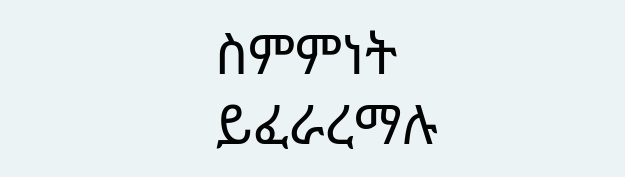ስምምነት ይፈራረማሉ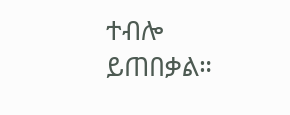ተብሎ ይጠበቃል።